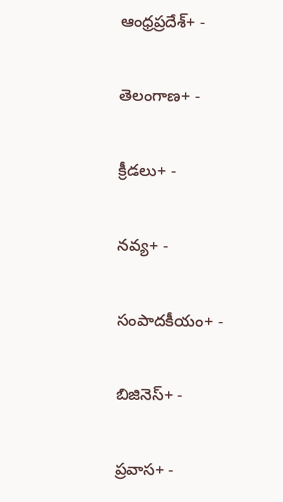ఆంధ్రప్రదేశ్+ -

తెలంగాణ+ -

క్రీడలు+ -

నవ్య+ -

సంపాదకీయం+ -

బిజినెస్+ -

ప్రవాస+ -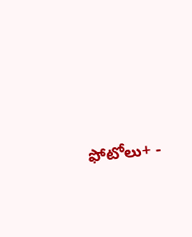ఫోటోలు+ -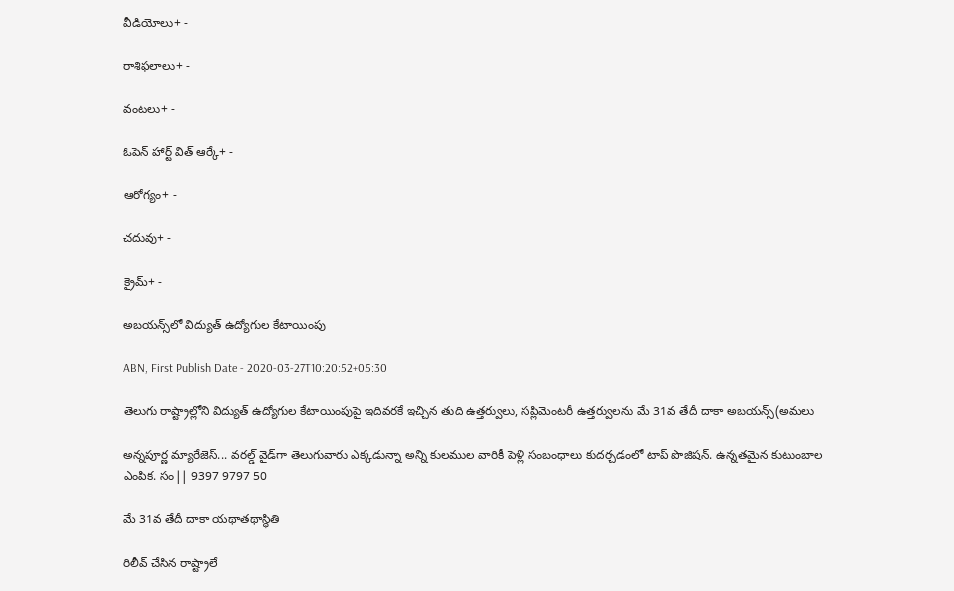వీడియోలు+ -

రాశిఫలాలు+ -

వంటలు+ -

ఓపెన్ హార్ట్ విత్ ఆర్కే+ -

ఆరోగ్యం+ -

చదువు+ -

క్రైమ్+ -

అబయన్స్‌లో విద్యుత్‌ ఉద్యోగుల కేటాయింపు

ABN, First Publish Date - 2020-03-27T10:20:52+05:30

తెలుగు రాష్ట్రాల్లోని విద్యుత్‌ ఉద్యోగుల కేటాయింపుపై ఇదివరకే ఇచ్చిన తుది ఉత్తర్వులు, సప్లిమెంటరీ ఉత్తర్వులను మే 31వ తేదీ దాకా అబయన్స్‌(అమలు

అన్నపూర్ణ మ్యారేజెస్... వరల్డ్ వైడ్‌గా తెలుగువారు ఎక్కడున్నా అన్ని కులముల వారికీ పెళ్లి సంబంధాలు కుదర్చడంలో టాప్ పొజిషన్. ఉన్నతమైన కుటుంబాల ఎంపిక. సం|| 9397 9797 50

మే 31వ తేదీ దాకా యథాతథాస్థితి

రిలీవ్‌ చేసిన రాష్ట్రాలే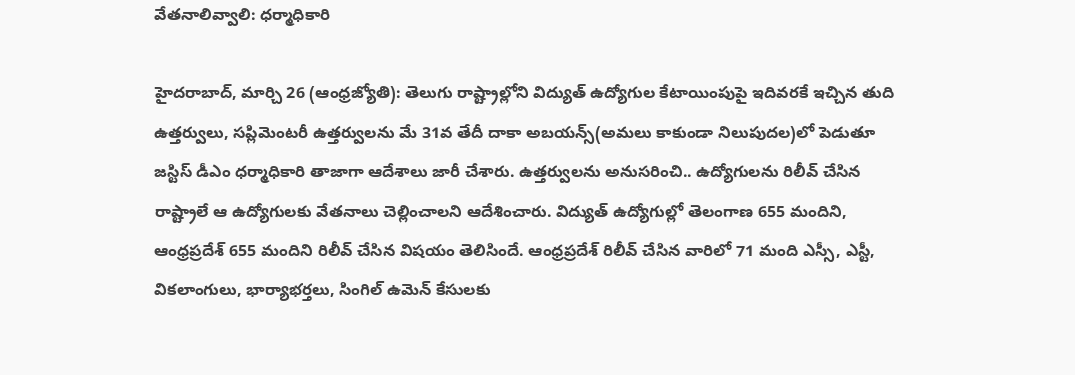వేతనాలివ్వాలి: ధర్మాధికారి

హైదరాబాద్‌, మార్చి 26 (ఆంధ్రజ్యోతి): తెలుగు రాష్ట్రాల్లోని విద్యుత్‌ ఉద్యోగుల కేటాయింపుపై ఇదివరకే ఇచ్చిన తుది ఉత్తర్వులు, సప్లిమెంటరీ ఉత్తర్వులను మే 31వ తేదీ దాకా అబయన్స్‌(అమలు కాకుండా నిలుపుదల)లో పెడుతూ జస్టిస్‌ డీఎం ధర్మాధికారి తాజాగా ఆదేశాలు జారీ చేశారు. ఉత్తర్వులను అనుసరించి.. ఉద్యోగులను రిలీవ్‌ చేసిన రాష్ట్రాలే ఆ ఉద్యోగులకు వేతనాలు చెల్లించాలని ఆదేశించారు. విద్యుత్‌ ఉద్యోగుల్లో తెలంగాణ 655 మందిని, ఆంధ్రప్రదేశ్‌ 655 మందిని రిలీవ్‌ చేసిన విషయం తెలిసిందే. ఆంధ్రప్రదేశ్‌ రిలీవ్‌ చేసిన వారిలో 71 మంది ఎస్సీ, ఎస్టీ, వికలాంగులు, భార్యాభర్తలు, సింగిల్‌ ఉమెన్‌ కేసులకు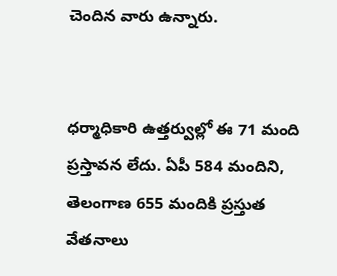చెందిన వారు ఉన్నారు.


ధర్మాధికారి ఉత్తర్వుల్లో ఈ 71 మంది ప్రస్తావన లేదు. ఏపీ 584 మందిని, తెలంగాణ 655 మందికి ప్రస్తుత వేతనాలు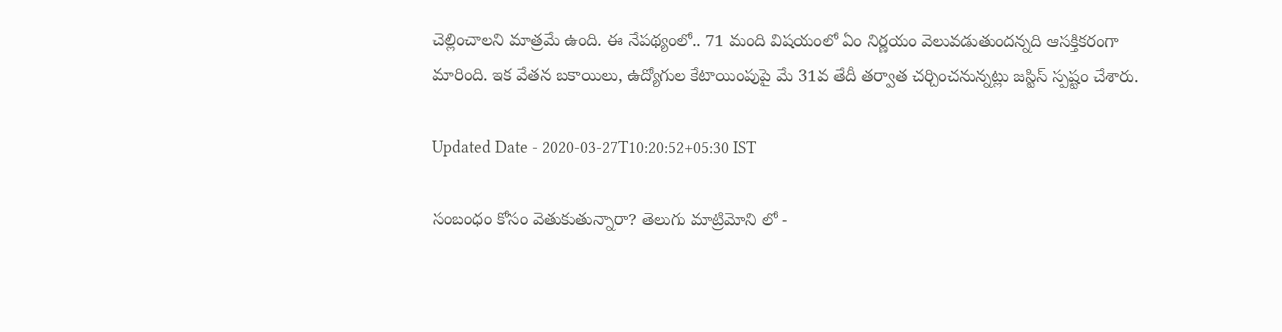చెల్లించాలని మాత్రమే ఉంది. ఈ నేపథ్యంలో.. 71 మంది విషయంలో ఏం నిర్ణయం వెలువడుతుందన్నది ఆసక్తికరంగా మారింది. ఇక వేతన బకాయిలు, ఉద్యోగుల కేటాయింపుపై మే 31వ తేదీ తర్వాత చర్చించనున్నట్లు జస్టిస్‌ స్పష్టం చేశారు.

Updated Date - 2020-03-27T10:20:52+05:30 IST

సంబంధం కోసం వెతుకుతున్నారా? తెలుగు మాట్రిమోని లో -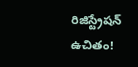రిజిస్ట్రేషన్ ఉచితం!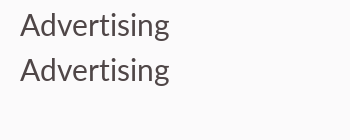Advertising
Advertising